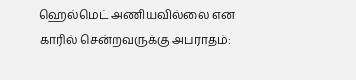ஹெல்மெட் அணியவில்லை என காரில் சென்றவருக்கு அபராதம்: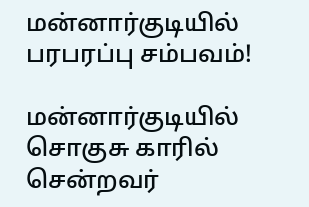மன்னார்குடியில் பரபரப்பு சம்பவம்!

மன்னார்குடியில் சொகுசு காரில் சென்றவர்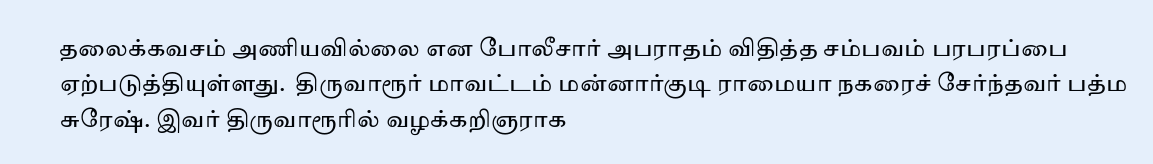தலைக்கவசம் அணியவில்லை என போலீசார் அபராதம் விதித்த சம்பவம் பரபரப்பை ஏற்படுத்தியுள்ளது.  திருவாரூர் மாவட்டம் மன்னார்குடி ராமையா நகரைச் சேர்ந்தவர் பத்ம சுரேஷ். இவர் திருவாரூரில் வழக்கறிஞராக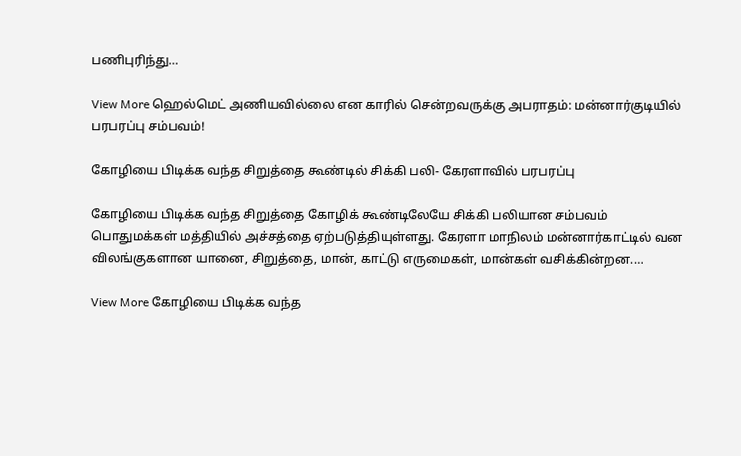பணிபுரிந்து…

View More ஹெல்மெட் அணியவில்லை என காரில் சென்றவருக்கு அபராதம்: மன்னார்குடியில் பரபரப்பு சம்பவம்!

கோழியை பிடிக்க வந்த சிறுத்தை கூண்டில் சிக்கி பலி- கேரளாவில் பரபரப்பு

கோழியை பிடிக்க வந்த சிறுத்தை கோழிக் கூண்டிலேயே சிக்கி பலியான சம்பவம் பொதுமக்கள் மத்தியில் அச்சத்தை ஏற்படுத்தியுள்ளது. கேரளா மாநிலம் மன்னார்காட்டில் வன விலங்குகளான யானை, சிறுத்தை, மான், காட்டு எருமைகள், மான்கள் வசிக்கின்றன.…

View More கோழியை பிடிக்க வந்த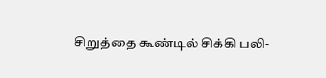சிறுத்தை கூண்டில் சிக்கி பலி-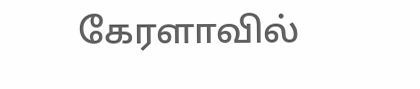கேரளாவில்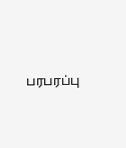பரபரப்பு